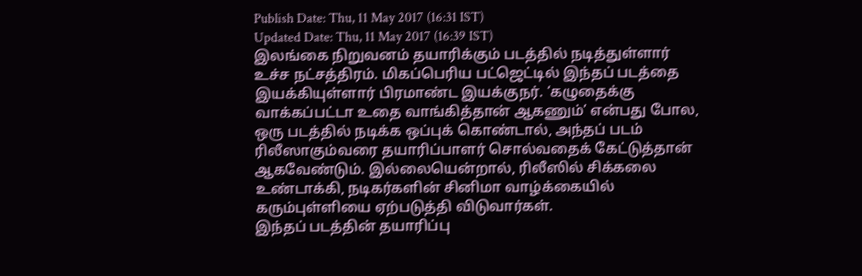Publish Date: Thu, 11 May 2017 (16:31 IST)
Updated Date: Thu, 11 May 2017 (16:39 IST)
இலங்கை நிறுவனம் தயாரிக்கும் படத்தில் நடித்துள்ளார் உச்ச நட்சத்திரம். மிகப்பெரிய பட்ஜெட்டில் இந்தப் படத்தை இயக்கியுள்ளார் பிரமாண்ட இயக்குநர். ‘கழுதைக்கு வாக்கப்பட்டா உதை வாங்கித்தான் ஆகணும்’ என்பது போல, ஒரு படத்தில் நடிக்க ஒப்புக் கொண்டால், அந்தப் படம் ரிலீஸாகும்வரை தயாரிப்பாளர் சொல்வதைக் கேட்டுத்தான் ஆகவேண்டும். இல்லையென்றால், ரிலீஸில் சிக்கலை உண்டாக்கி, நடிகர்களின் சினிமா வாழ்க்கையில் கரும்புள்ளியை ஏற்படுத்தி விடுவார்கள்.
இந்தப் படத்தின் தயாரிப்பு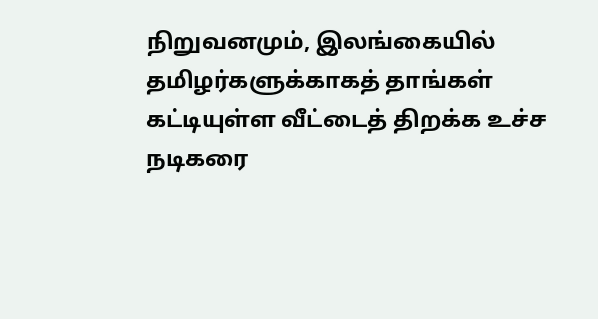நிறுவனமும், இலங்கையில் தமிழர்களுக்காகத் தாங்கள் கட்டியுள்ள வீட்டைத் திறக்க உச்ச நடிகரை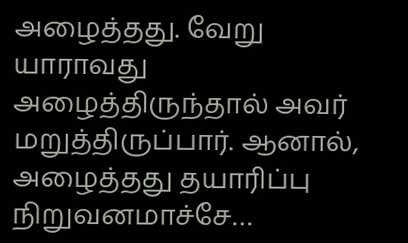அழைத்தது. வேறு யாராவது அழைத்திருந்தால் அவர் மறுத்திருப்பார். ஆனால், அழைத்தது தயாரிப்பு நிறுவனமாச்சே…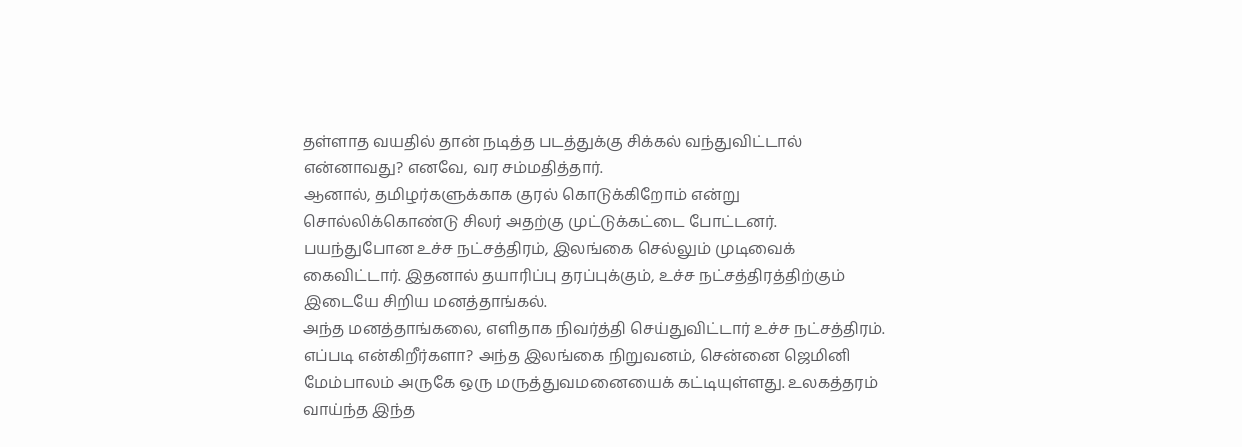தள்ளாத வயதில் தான் நடித்த படத்துக்கு சிக்கல் வந்துவிட்டால் என்னாவது? எனவே, வர சம்மதித்தார்.
ஆனால், தமிழர்களுக்காக குரல் கொடுக்கிறோம் என்று சொல்லிக்கொண்டு சிலர் அதற்கு முட்டுக்கட்டை போட்டனர். பயந்துபோன உச்ச நட்சத்திரம், இலங்கை செல்லும் முடிவைக் கைவிட்டார். இதனால் தயாரிப்பு தரப்புக்கும், உச்ச நட்சத்திரத்திற்கும் இடையே சிறிய மனத்தாங்கல்.
அந்த மனத்தாங்கலை, எளிதாக நிவர்த்தி செய்துவிட்டார் உச்ச நட்சத்திரம். எப்படி என்கிறீர்களா? அந்த இலங்கை நிறுவனம், சென்னை ஜெமினி மேம்பாலம் அருகே ஒரு மருத்துவமனையைக் கட்டியுள்ளது. உலகத்தரம் வாய்ந்த இந்த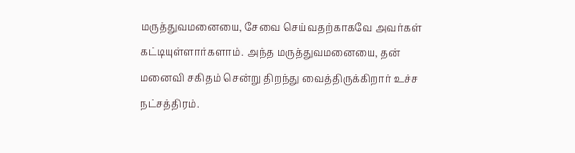மருத்துவமனையை, சேவை செய்வதற்காகவே அவர்கள் கட்டியுள்ளார்களாம். அந்த மருத்துவமனையை, தன் மனைவி சகிதம் சென்று திறந்து வைத்திருக்கிறார் உச்ச நட்சத்திரம்.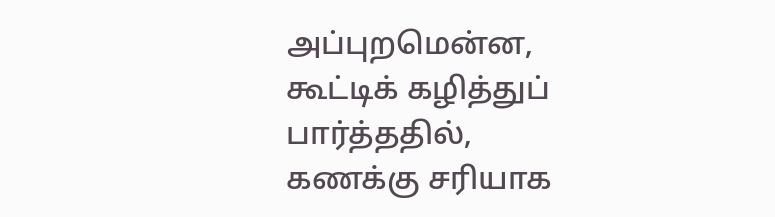அப்புறமென்ன, கூட்டிக் கழித்துப் பார்த்ததில், கணக்கு சரியாக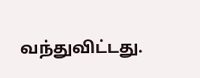வந்துவிட்டது.